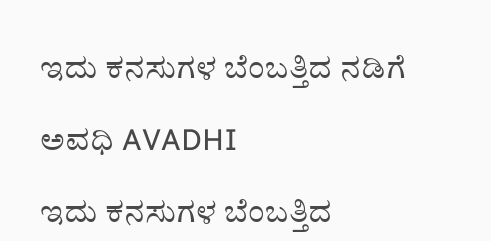ಇದು ಕನಸುಗಳ ಬೆಂಬತ್ತಿದ ನಡಿಗೆ‍

ಅವಧಿ AVADHI

ಇದು ಕನಸುಗಳ ಬೆಂಬತ್ತಿದ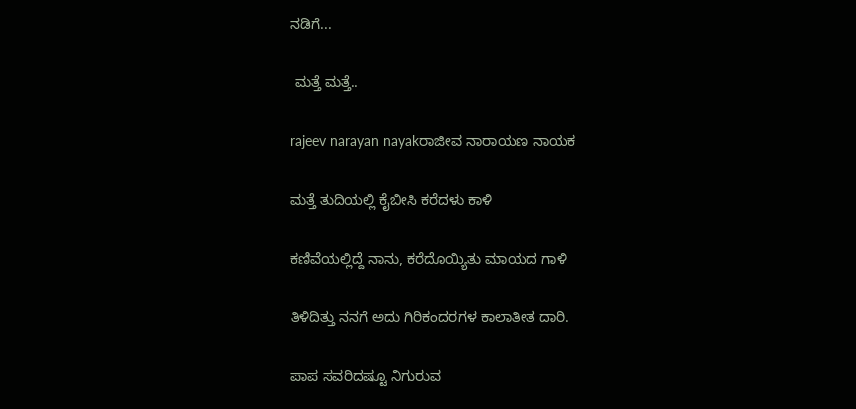ನಡಿಗೆ...

 ಮತ್ತೆ ಮತ್ತೆ..

rajeev narayan nayakರಾಜೀವ ನಾರಾಯಣ ನಾಯಕ

ಮತ್ತೆ ತುದಿಯಲ್ಲಿ ಕೈಬೀಸಿ ಕರೆದಳು ಕಾಳಿ

ಕಣಿವೆಯಲ್ಲಿದ್ದೆ ನಾನು, ಕರೆದೊಯ್ಯಿತು ಮಾಯದ ಗಾಳಿ

ತಿಳಿದಿತ್ತು ನನಗೆ ಅದು ಗಿರಿಕಂದರಗಳ ಕಾಲಾತೀತ ದಾರಿ.

ಪಾಪ ಸವರಿದಷ್ಟೂ ನಿಗುರುವ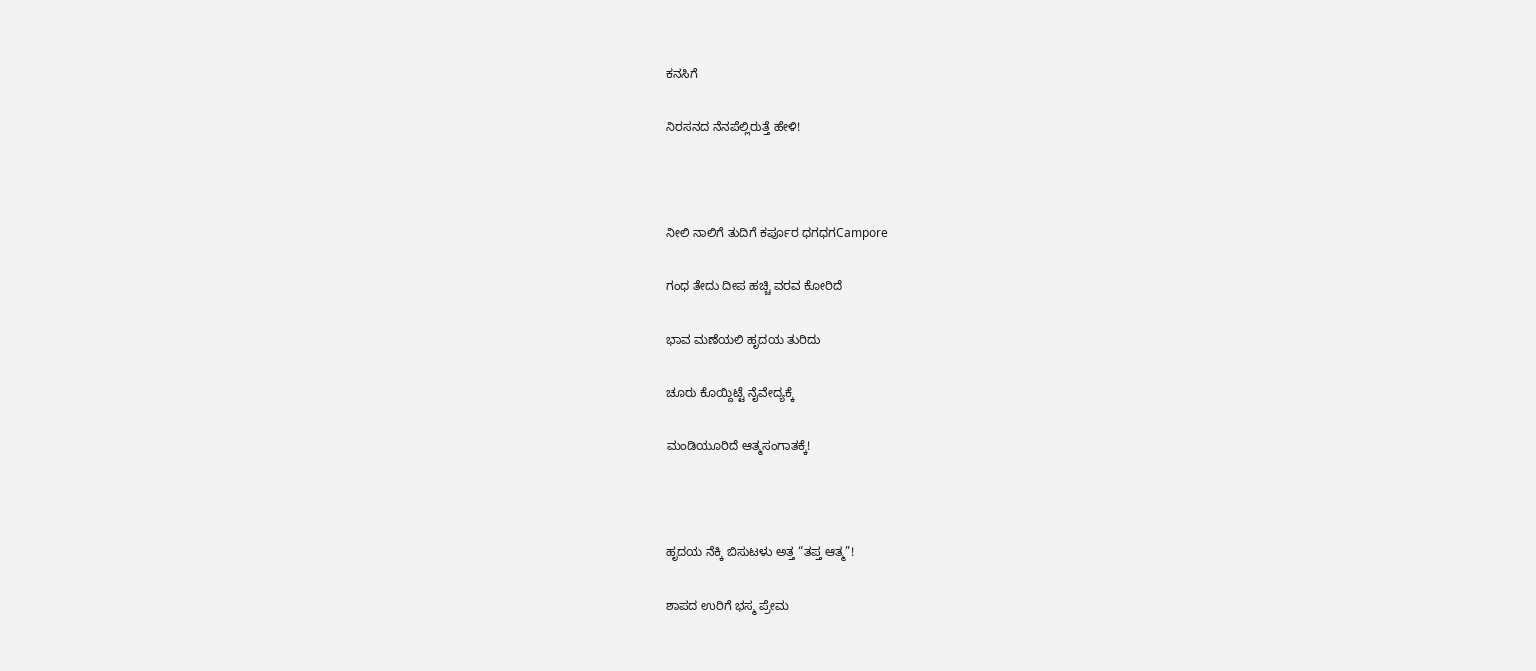ಕನಸಿಗೆ

ನಿರಸನದ ನೆನಪೆಲ್ಲಿರುತ್ತೆ ಹೇಳಿ!



ನೀಲಿ ನಾಲಿಗೆ ತುದಿಗೆ ಕರ್ಪೂರ ಧಗಧಗCampore

ಗಂಧ ತೇದು ದೀಪ ಹಚ್ಚಿ ವರವ ಕೋರಿದೆ

ಭಾವ ಮಣೆಯಲಿ ಹೃದಯ ತುರಿದು

ಚೂರು ಕೊಯ್ದಿಟ್ಟೆ ನೈವೇದ್ಯಕ್ಕೆ

ಮಂಡಿಯೂರಿದೆ ಆತ್ಮಸಂಗಾತಕ್ಕೆ!



ಹೃದಯ ನೆಕ್ಕಿ ಬಿಸುಟಳು ಅತ್ತ “ತಪ್ತ ಆತ್ಮ”!

ಶಾಪದ ಉರಿಗೆ ಭಸ್ಮ ಪ್ರೇಮ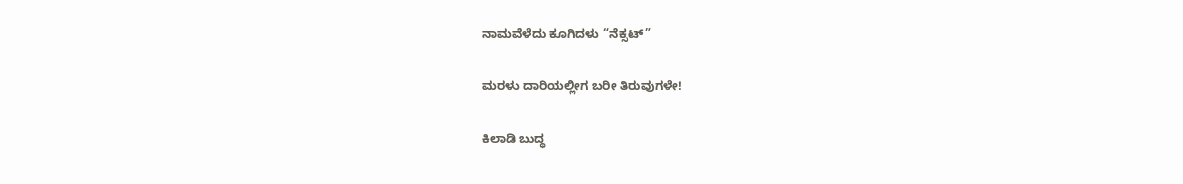ನಾಮವೆಳೆದು ಕೂಗಿದಳು “ನೆಕ್ಸಟ್”

ಮರಳು ದಾರಿಯಲ್ಲೀಗ ಬರೀ ತಿರುವುಗಳೇ!

ಕಿಲಾಡಿ ಬುದ್ಧ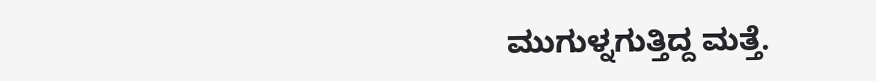ಮುಗುಳ್ನಗುತ್ತಿದ್ದ ಮತ್ತೆ.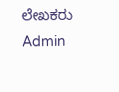ಲೇಖಕರು Admin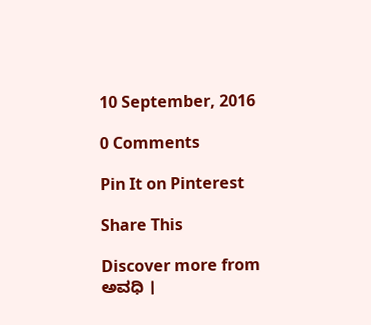10 September, 2016

0 Comments

Pin It on Pinterest

Share This

Discover more from ಅವಧಿ ।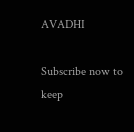AVADHI

Subscribe now to keep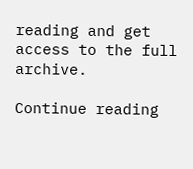reading and get access to the full archive.

Continue reading